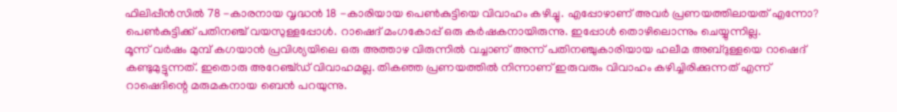ഫിലിപ്പീൻസിൽ 78 -കാരനായ വൃദ്ധൻ 18 -കാരിയായ പെൺകുട്ടിയെ വിവാഹം കഴിച്ചു. എപ്പോഴാണ് അവർ പ്രണയത്തിലായത് എന്നോ? പെൺകുട്ടിക്ക് പതിനഞ്ച് വയസുള്ളപ്പോൾ. റാഷെദ് മംഗകോപ്പ് ഒരു കർഷകനായിരുന്നു. ഇപ്പോൾ തൊഴിലൊന്നും ചെയ്യുന്നില്ല.
മൂന്ന് വർഷം മുമ്പ് കഗയാൻ പ്രവിശ്യയിലെ ഒരു അത്താഴ വിരുന്നിൽ വച്ചാണ് അന്ന് പതിനഞ്ചുകാരിയായ ഹലീമ അബ്ദുള്ളയെ റാഷെദ് കണ്ടുമുട്ടുന്നത്. ഇതൊരു അറേഞ്ച്ഡ് വിവാഹമല്ല. തികഞ്ഞ പ്രണയത്തിൽ നിന്നാണ് ഇരുവരും വിവാഹം കഴിച്ചിരിക്കുന്നത് എന്ന് റാഷെദിന്റെ മരുമകനായ ബെൻ പറയുന്നു.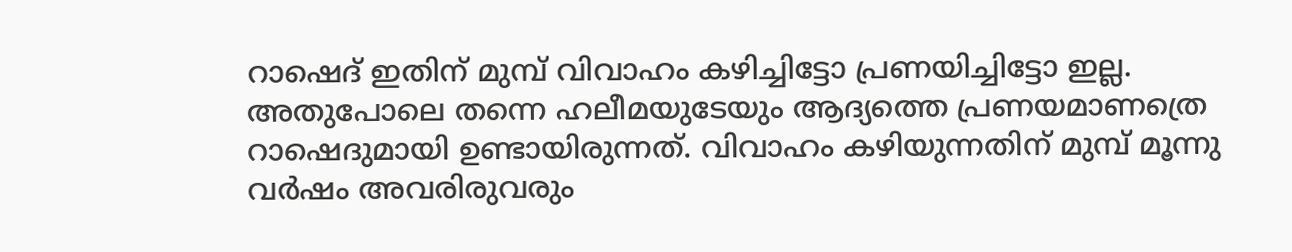റാഷെദ് ഇതിന് മുമ്പ് വിവാഹം കഴിച്ചിട്ടോ പ്രണയിച്ചിട്ടോ ഇല്ല. അതുപോലെ തന്നെ ഹലീമയുടേയും ആദ്യത്തെ പ്രണയമാണത്രെ റാഷെദുമായി ഉണ്ടായിരുന്നത്. വിവാഹം കഴിയുന്നതിന് മുമ്പ് മൂന്നു വർഷം അവരിരുവരും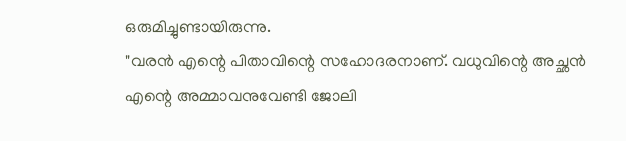ഒരുമിച്ചുണ്ടായിരുന്നു.
"വരൻ എന്റെ പിതാവിന്റെ സഹോദരനാണ്. വധുവിന്റെ അച്ഛൻ എന്റെ അമ്മാവനുവേണ്ടി ജോലി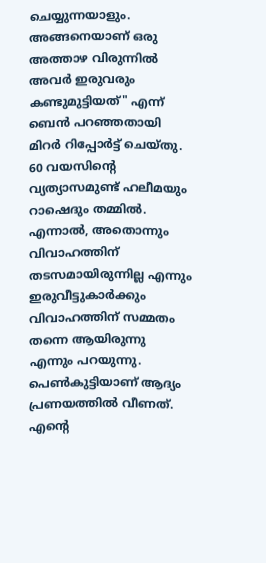ചെയ്യുന്നയാളും. അങ്ങനെയാണ് ഒരു അത്താഴ വിരുന്നിൽ അവർ ഇരുവരും കണ്ടുമുട്ടിയത്" എന്ന് ബെൻ പറഞ്ഞതായി മിറർ റിപ്പോർട്ട് ചെയ്തു. 60 വയസിന്റെ വ്യത്യാസമുണ്ട് ഹലീമയും റാഷെദും തമ്മിൽ.
എന്നാൽ, അതൊന്നും വിവാഹത്തിന് തടസമായിരുന്നില്ല എന്നും ഇരുവീട്ടുകാർക്കും വിവാഹത്തിന് സമ്മതം തന്നെ ആയിരുന്നു എന്നും പറയുന്നു. പെൺകുട്ടിയാണ് ആദ്യം പ്രണയത്തിൽ വീണത്. എന്റെ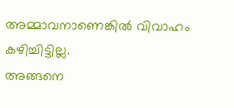അമ്മാവനാണെങ്കിൽ വിവാഹം കഴിച്ചിട്ടില്ല.
അങ്ങനെ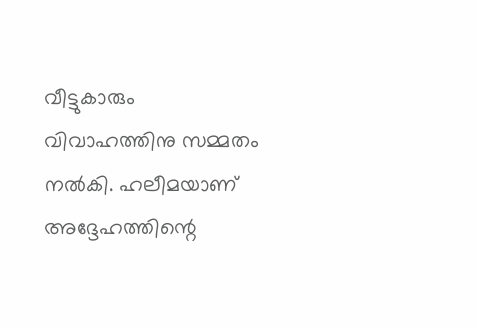വീട്ടുകാരും വിവാഹത്തിനു സമ്മതം നൽകി. ഹലീമയാണ് അദ്ദേഹത്തിന്റെ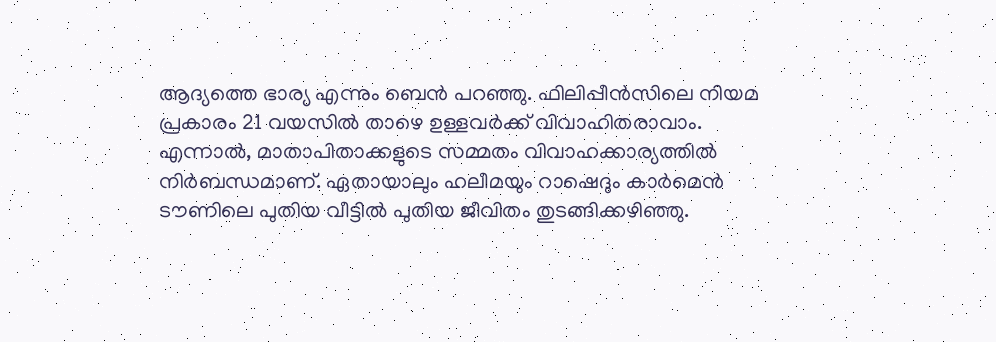ആദ്യത്തെ ഭാര്യ എന്നും ബെൻ പറഞ്ഞു. ഫിലിപ്പീൻസിലെ നിയമ പ്രകാരം 21 വയസിൽ താഴെ ഉള്ളവർക്ക് വിവാഹിതരാവാം. എന്നാൽ, മാതാപിതാക്കളുടെ സമ്മതം വിവാഹക്കാര്യത്തിൽ നിർബന്ധമാണ്. ഏതായാലും ഹലീമയും റാഷെദും കാർമെൻ ടൗണിലെ പുതിയ വീട്ടിൽ പുതിയ ജീവിതം തുടങ്ങിക്കഴിഞ്ഞു.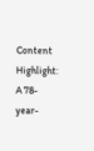Content Highlight: A 78-year-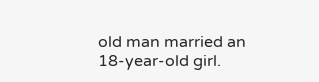old man married an 18-year-old girl.